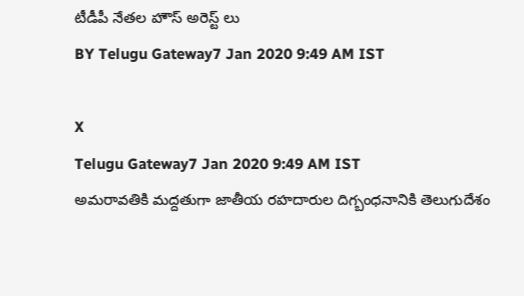టీడీపీ నేతల హౌస్ అరెస్ట్ లు
BY Telugu Gateway7 Jan 2020 9:49 AM IST

X
Telugu Gateway7 Jan 2020 9:49 AM IST
అమరావతికి మద్దతుగా జాతీయ రహదారుల దిగ్బంధనానికి తెలుగుదేశం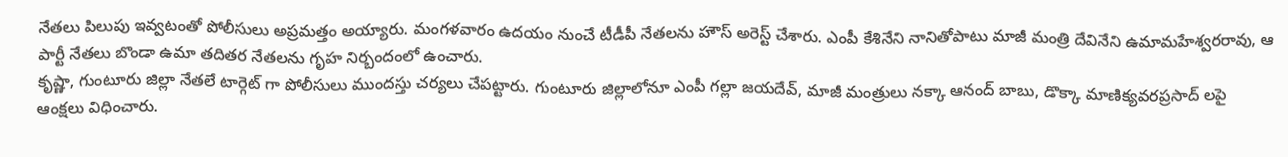నేతలు పిలుపు ఇవ్వటంతో పోలీసులు అప్రమత్తం అయ్యారు. మంగళవారం ఉదయం నుంచే టీడీపీ నేతలను హౌస్ అరెస్ట్ చేశారు. ఎంపీ కేశినేని నానితోపాటు మాజీ మంత్రి దేవినేని ఉమామహేశ్వరరావు, ఆ పార్టీ నేతలు బొండా ఉమా తదితర నేతలను గృహ నిర్బందంలో ఉంచారు.
కృష్ణా, గుంటూరు జిల్లా నేతలే టార్గెట్ గా పోలీసులు ముందస్తు చర్యలు చేపట్టారు. గుంటూరు జిల్లాలోనూ ఎంపీ గల్లా జయదేవ్, మాజీ మంత్రులు నక్కా ఆనంద్ బాబు, డొక్కా మాణిక్యవరప్రసాద్ లపై ఆంక్షలు విధించారు.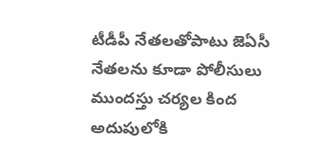టీడీపీ నేతలతోపాటు జెఏసీ నేతలను కూడా పోలీసులు ముందస్తు చర్యల కింద అదుపులోకి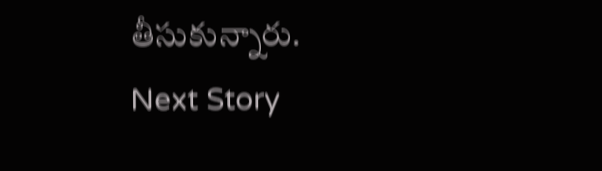తీసుకున్నారు.
Next Story